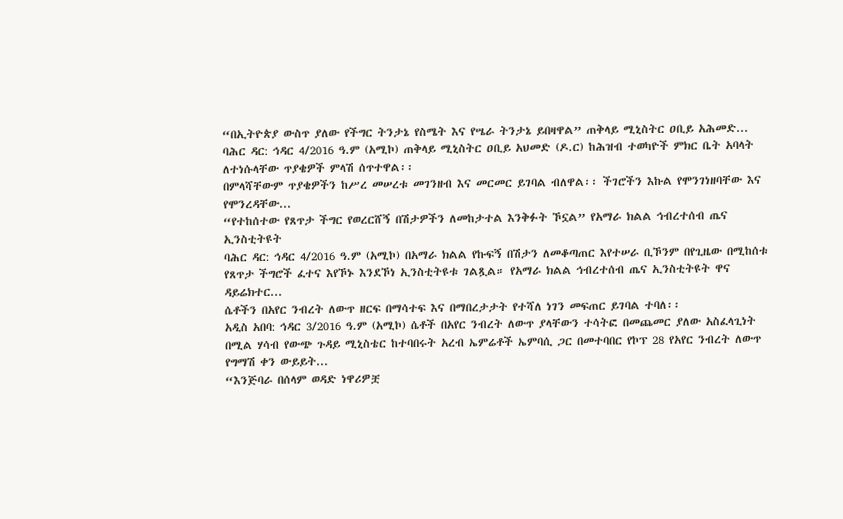“በኢትዮጵያ ውስጥ ያለው የችግር ትንታኔ የስሜት እና የሤራ ትንታኔ ይበዛዋል” ጠቅላይ ሚኒስትር ዐቢይ አሕመድ...
ባሕር ዳር: ኅዳር 4/2016 ዓ.ም (አሚኮ) ጠቅላይ ሚኒስትር ዐቢይ አህመድ (ዶ.ር) ከሕዝብ ተወካዮች ምክር ቤት አባላት ለተነሱላቸው ጥያቄዎች ምላሽ ሰጥተዋል፡፡
በምላሻቸውም ጥያቄዎችን ከሥረ መሠረቱ መገንዘብ እና መርመር ይገባል ብለዋል፡፡ ችገሮችን እኩል የሞንገነዘባቸው እና የሞንረዳቸው...
“የተከሰተው የጸጥታ ችግር የወረርሸኝ በሽታዎችን ለመከታተል እንቅፉት ኾኗል” የአማራ ክልል ኅብረተሰብ ጤና ኢንስቲትዩት
ባሕር ዳር: ኅዳር 4/2016 ዓ.ም (አሚኮ) በአማራ ክልል የኩፍኝ በሽታን ለመቆጣጠር እየተሠራ ቢኾንም በየጊዜው በሚከሰቱ የጸጥታ ችግሮች ፈተና እየኾኑ እንደኾነ ኢንስቲትዩቱ ገልጿል። የአማራ ክልል ኅብረተሰብ ጤና ኢንስቲትዩት ዋና ዳይሬክተር...
ሴቶችን በአየር ንብረት ለውጥ ዘርፍ በማሳተፍ እና በማበረታታት የተሻለ ነገን መፍጠር ይገባል ተባለ፡፡
አዲስ አበባ: ኅዳር 3/2016 ዓ.ም (አሚኮ) ሴቶች በአየር ንብረት ለውጥ ያላቸውን ተሳትፎ በመጨመር ያለው አስፈላጊነት በሚል ሃሳብ የውጭ ጉዳይ ሚኒስቴር ከተባበሩት አረብ ኤምሬቶች ኤምባሲ ጋር በመተባበር የኮፕ 28 የአየር ንብረት ለውጥ የግማሽ ቀን ውይይት...
“እንጅባራ በሰላም ወዳድ ነዋሪዎቿ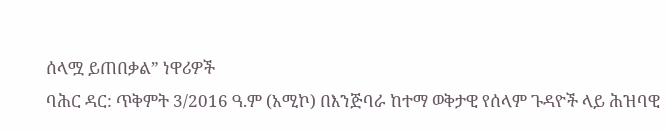ሰላሟ ይጠበቃል” ነዋሪዎች
ባሕር ዳር: ጥቅምት 3/2016 ዓ.ም (አሚኮ) በእንጅባራ ከተማ ወቅታዊ የሰላም ጉዳዮች ላይ ሕዝባዊ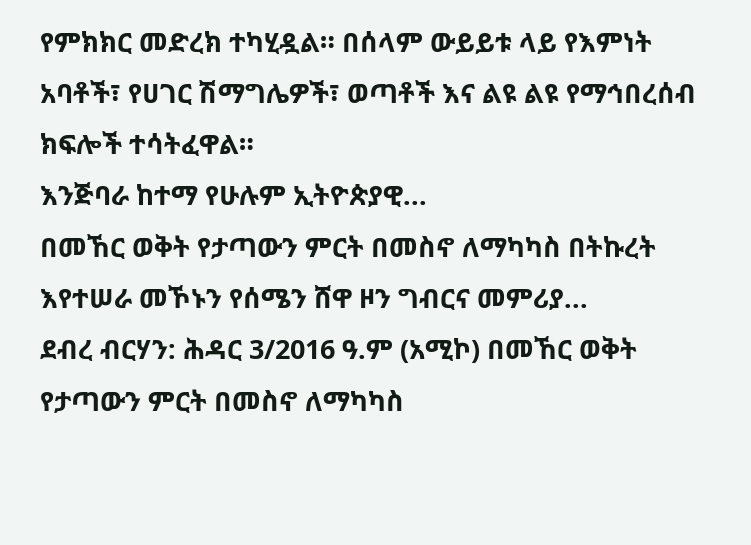የምክክር መድረክ ተካሂዷል። በሰላም ውይይቱ ላይ የእምነት አባቶች፣ የሀገር ሽማግሌዎች፣ ወጣቶች እና ልዩ ልዩ የማኅበረሰብ ክፍሎች ተሳትፈዋል።
እንጅባራ ከተማ የሁሉም ኢትዮጵያዊ...
በመኸር ወቅት የታጣውን ምርት በመስኖ ለማካካስ በትኩረት እየተሠራ መኾኑን የሰሜን ሸዋ ዞን ግብርና መምሪያ...
ደብረ ብርሃን: ሕዳር 3/2016 ዓ.ም (አሚኮ) በመኸር ወቅት የታጣውን ምርት በመስኖ ለማካካስ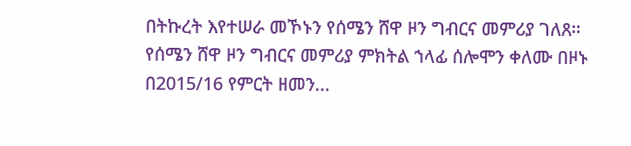በትኩረት እየተሠራ መኾኑን የሰሜን ሸዋ ዞን ግብርና መምሪያ ገለጸ።
የሰሜን ሸዋ ዞን ግብርና መምሪያ ምክትል ኀላፊ ሰሎሞን ቀለሙ በዞኑ በ2015/16 የምርት ዘመን...